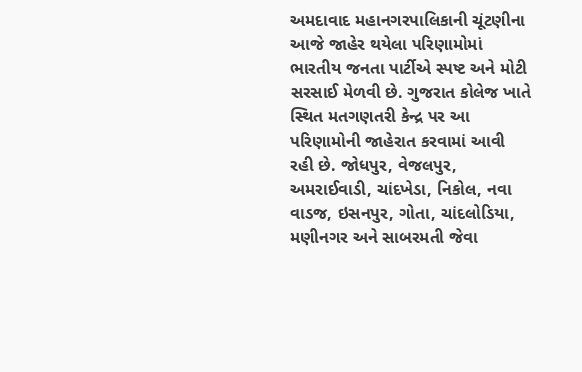અમદાવાદ મહાનગરપાલિકાની ચૂંટણીના આજે જાહેર થયેલા પરિણામોમાં ભારતીય જનતા પાર્ટીએ સ્પષ્ટ અને મોટી સરસાઈ મેળવી છે. ગુજરાત કોલેજ ખાતે સ્થિત મતગણતરી કેન્દ્ર પર આ પરિણામોની જાહેરાત કરવામાં આવી રહી છે. જોધપુર, વેજલપુર, અમરાઈવાડી, ચાંદખેડા, નિકોલ, નવા વાડજ, ઇસનપુર, ગોતા, ચાંદલોડિયા, મણીનગર અને સાબરમતી જેવા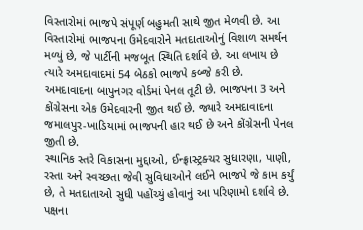વિસ્તારોમાં ભાજપે સંપૂર્ણ બહુમતી સાથે જીત મેળવી છે. આ વિસ્તારોમાં ભાજપના ઉમેદવારોને મતદાતાઓનું વિશાળ સમર્થન મળ્યું છે, જે પાર્ટીની મજબૂત સ્થિતિ દર્શાવે છે. આ લખાય છે ત્યારે અમદાવાદમાં 54 બેઠકો ભાજપે કબ્જે કરી છે.
અમદાવાદના બાપુનગર વોર્ડમાં પેનલ તૂટી છે. ભાજપના 3 અને કોંગ્રેસના એક ઉમેદવારની જીત થઈ છે. જ્યારે અમદાવાદના જમાલપુર-ખાડિયામાં ભાજપની હાર થઈ છે અને કોંગ્રેસની પેનલ જીતી છે.
સ્થાનિક સ્તરે વિકાસના મુદ્દાઓ, ઈન્ફ્રાસ્ટ્રક્ચર સુધારણા, પાણી, રસ્તા અને સ્વચ્છતા જેવી સુવિધાઓને લઈને ભાજપે જે કામ કર્યું છે, તે મતદાતાઓ સુધી પહોંચ્યું હોવાનું આ પરિણામો દર્શાવે છે. પક્ષના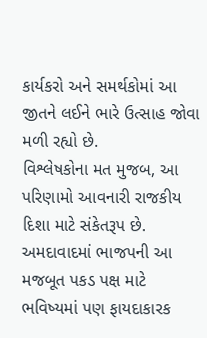કાર્યકરો અને સમર્થકોમાં આ જીતને લઈને ભારે ઉત્સાહ જોવા મળી રહ્યો છે.
વિશ્લેષકોના મત મુજબ, આ પરિણામો આવનારી રાજકીય દિશા માટે સંકેતરૂપ છે. અમદાવાદમાં ભાજપની આ મજબૂત પકડ પક્ષ માટે ભવિષ્યમાં પણ ફાયદાકારક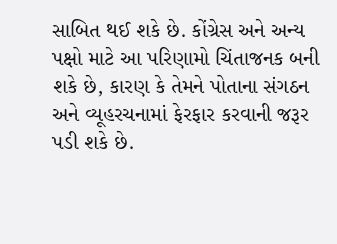સાબિત થઈ શકે છે. કોંગ્રેસ અને અન્ય પક્ષો માટે આ પરિણામો ચિંતાજનક બની શકે છે, કારણ કે તેમને પોતાના સંગઠન અને વ્યૂહરચનામાં ફેરફાર કરવાની જરૂર પડી શકે છે.